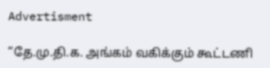Advertisment

“தே.மு.தி.க. அங்கம் வகிக்கும் கூட்டணி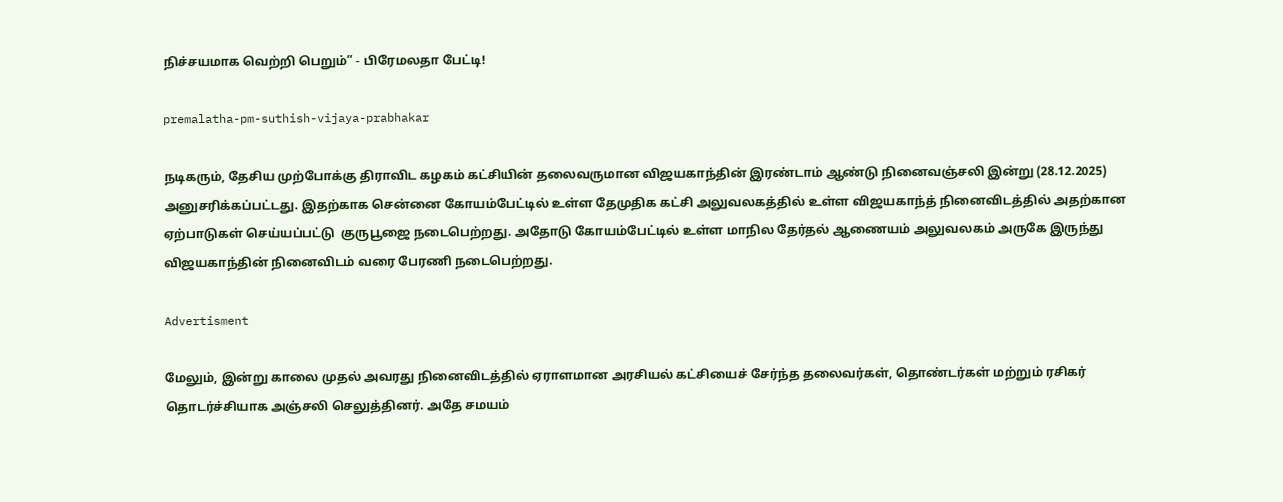நிச்சயமாக வெற்றி பெறும்” - பிரேமலதா பேட்டி!

premalatha-pm-suthish-vijaya-prabhakar

நடிகரும், தேசிய முற்போக்கு திராவிட கழகம் கட்சியின் தலைவருமான விஜயகாந்தின் இரண்டாம் ஆண்டு நினைவஞ்சலி இன்று (28.12.2025) அனுசரிக்கப்பட்டது. இதற்காக சென்னை கோயம்பேட்டில் உள்ள தேமுதிக கட்சி அலுவலகத்தில் உள்ள விஜயகாந்த் நினைவிடத்தில் அதற்கான ஏற்பாடுகள் செய்யப்பட்டு  குருபூஜை நடைபெற்றது. அதோடு கோயம்பேட்டில் உள்ள மாநில தேர்தல் ஆணையம் அலுவலகம் அருகே இருந்து விஜயகாந்தின் நினைவிடம் வரை பேரணி நடைபெற்றது.

Advertisment

மேலும், இன்று காலை முதல் அவரது நினைவிடத்தில் ஏராளமான அரசியல் கட்சியைச் சேர்ந்த தலைவர்கள், தொண்டர்கள் மற்றும் ரசிகர் தொடர்ச்சியாக அஞ்சலி செலுத்தினர். அதே சமயம்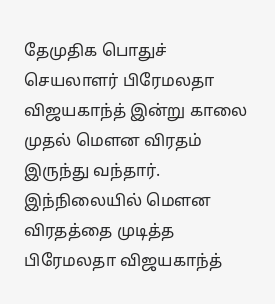தேமுதிக பொதுச் செயலாளர் பிரேமலதா விஜயகாந்த் இன்று காலை முதல் மௌன விரதம் இருந்து வந்தார். இந்நிலையில் மௌன விரதத்தை முடித்த பிரேமலதா விஜயகாந்த்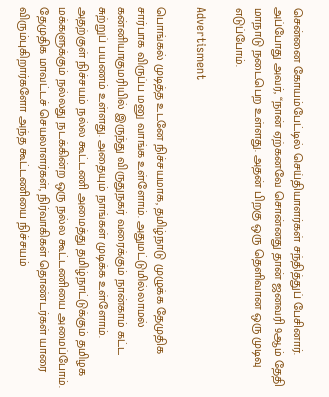சென்னை கோயம்பேட்டில் செய்தியாளர்கள் சந்தித்துப் பேசினார். அப்போது அவர், “நான் ஏற்கனவே சொன்னது தான் ஜனவரி 9ஆம் தேதி மாநாடு நடைபெற உள்ளது. அதன் பிறகு ஒரு தெளிவான ஒரு முடிவு எடுப்போம்.

Advertisment

பொங்கல் முடித்த உடனே நிச்சயமாக, தமிழ்நாடு முழுக்க தேமுதிக சார்பாக விருப்ப மனு வாங்க உள்ளோம். அதுமட்டுமில்லாமல் கன்னியாகுமரியில் இருந்து விருதுநகர் வரைக்கும் நான்காம் கட்ட சுற்றுப் பயணம் உள்ளது. அதையும் நாங்கள் முடிக்க உள்ளோம். அதற்குள் நிச்சயம் நல்ல கூட்டணி அமைத்து தமிழ்நாட்டுக்கும் தமிழக மக்களுக்கும் நல்லது நடக்கின்ற ஒரு நல்ல கூட்டணியை அமைப்போம். தேமுதிக மாவட்டச் செயலாளர்கள், நிர்வாகிகள் தொண்டர்கள் யாரை விரும்புகிறார்களோ அந்த கூட்டணியை நிச்சயம்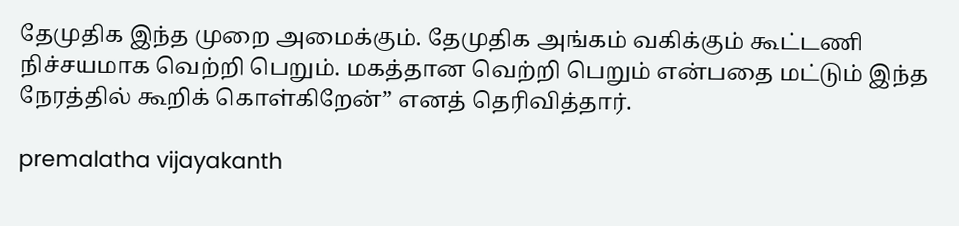தேமுதிக இந்த முறை அமைக்கும். தேமுதிக அங்கம் வகிக்கும் கூட்டணி நிச்சயமாக வெற்றி பெறும். மகத்தான வெற்றி பெறும் என்பதை மட்டும் இந்த நேரத்தில் கூறிக் கொள்கிறேன்” எனத் தெரிவித்தார்.

premalatha vijayakanth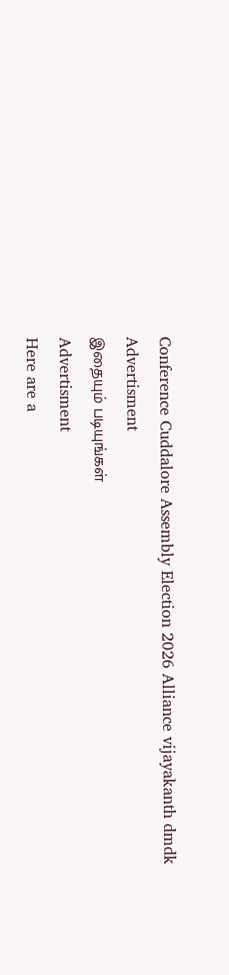Conference Cuddalore Assembly Election 2026 Alliance vijayakanth dmdk
Advertisment
இதையும் படியுங்கள்
Advertisment
Here are a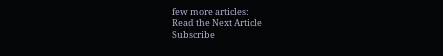few more articles:
Read the Next Article
Subscribe